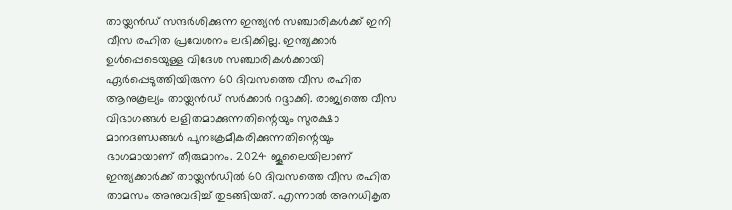തായ്ലൻഡ് സന്ദർശിക്കുന്ന ഇന്ത്യൻ സഞ്ചാരികൾക്ക് ഇനി വീസ രഹിത പ്രവേശനം ലഭിക്കില്ല. ഇന്ത്യക്കാർ ഉൾപ്പെടെയുള്ള വിദേശ സഞ്ചാരികൾക്കായി ഏർപ്പെടുത്തിയിരുന്ന 60 ദിവസത്തെ വീസ രഹിത ആനുകൂല്യം തായ്ലൻഡ് സർക്കാർ റദ്ദാക്കി. രാജ്യത്തെ വീസ വിഭാഗങ്ങൾ ലളിതമാക്കുന്നതിന്റെയും സുരക്ഷാ മാനദണ്ഡങ്ങൾ പുനഃക്രമീകരിക്കുന്നതിന്റെയും ഭാഗമായാണ് തീരുമാനം. 2024 ജൂലൈയിലാണ് ഇന്ത്യക്കാർക്ക് തായ്ലൻഡിൽ 60 ദിവസത്തെ വീസ രഹിത താമസം അനുവദിച്ച് തുടങ്ങിയത്. എന്നാൽ അനധികൃത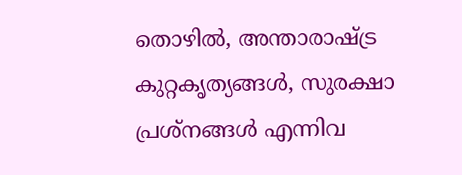തൊഴിൽ, അന്താരാഷ്ട്ര കുറ്റകൃത്യങ്ങൾ, സുരക്ഷാ പ്രശ്നങ്ങൾ എന്നിവ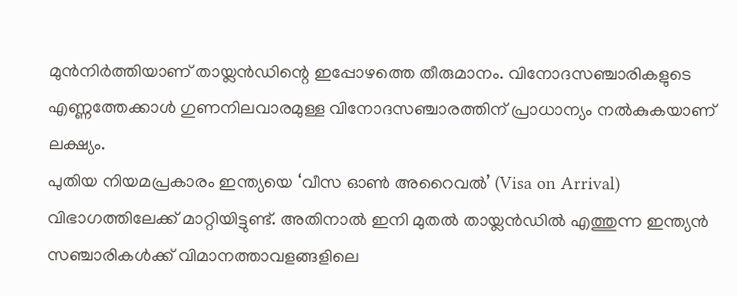മുൻനിർത്തിയാണ് തായ്ലൻഡിന്റെ ഇപ്പോഴത്തെ തീരുമാനം. വിനോദസഞ്ചാരികളുടെ എണ്ണത്തേക്കാൾ ഗുണനിലവാരമുള്ള വിനോദസഞ്ചാരത്തിന് പ്രാധാന്യം നൽകുകയാണ് ലക്ഷ്യം.
പുതിയ നിയമപ്രകാരം ഇന്ത്യയെ ‘വീസ ഓൺ അറൈവൽ’ (Visa on Arrival) വിഭാഗത്തിലേക്ക് മാറ്റിയിട്ടുണ്ട്. അതിനാൽ ഇനി മുതൽ തായ്ലൻഡിൽ എത്തുന്ന ഇന്ത്യൻ സഞ്ചാരികൾക്ക് വിമാനത്താവളങ്ങളിലെ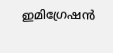ഇമിഗ്രേഷൻ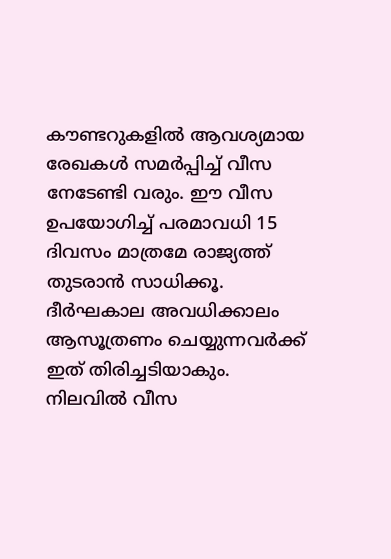കൗണ്ടറുകളിൽ ആവശ്യമായ രേഖകൾ സമർപ്പിച്ച് വീസ നേടേണ്ടി വരും. ഈ വീസ ഉപയോഗിച്ച് പരമാവധി 15 ദിവസം മാത്രമേ രാജ്യത്ത് തുടരാൻ സാധിക്കൂ. ദീർഘകാല അവധിക്കാലം ആസൂത്രണം ചെയ്യുന്നവർക്ക് ഇത് തിരിച്ചടിയാകും. നിലവിൽ വീസ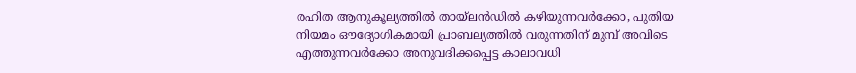രഹിത ആനുകൂല്യത്തിൽ തായ്ലൻഡിൽ കഴിയുന്നവർക്കോ, പുതിയ നിയമം ഔദ്യോഗികമായി പ്രാബല്യത്തിൽ വരുന്നതിന് മുമ്പ് അവിടെ എത്തുന്നവർക്കോ അനുവദിക്കപ്പെട്ട കാലാവധി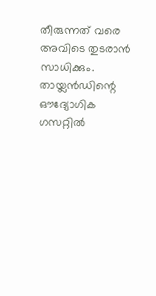തീരുന്നത് വരെ അവിടെ തുടരാൻ സാധിക്കും. തായ്ലൻഡിന്റെ ഔദ്യോഗിക ഗസറ്റിൽ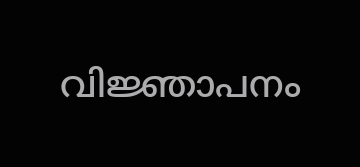വിജ്ഞാപനം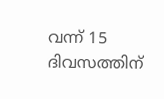വന്ന് 15 ദിവസത്തിന്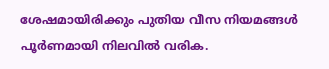ശേഷമായിരിക്കും പുതിയ വീസ നിയമങ്ങൾ പൂർണമായി നിലവിൽ വരിക.